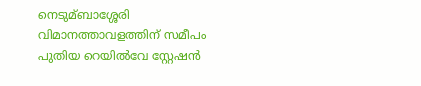നെടുമ്ബാശ്ശേരി വിമാനത്താവളത്തിന് സമീപം പുതിയ റെയില്‍വേ സ്റ്റേഷൻ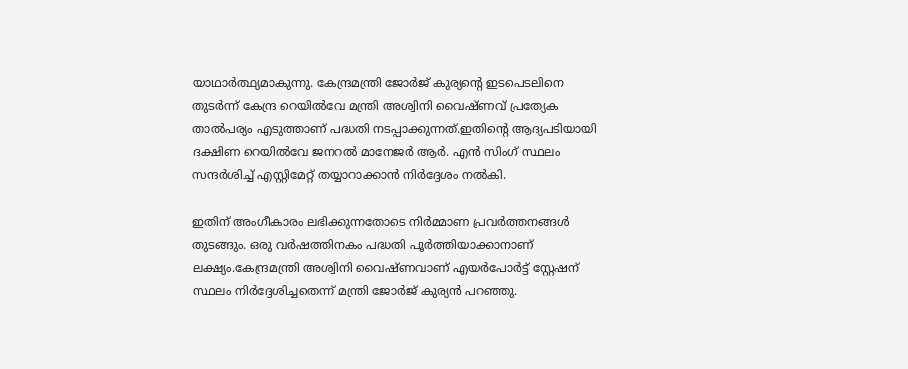യാഥാർത്ഥ്യമാകുന്നു. കേന്ദ്രമന്ത്രി ജോർജ് കുര്യന്റെ ഇടപെടലിനെ തുടർന്ന് കേന്ദ്ര റെയില്‍വേ മന്ത്രി അശ്വിനി വൈഷ്ണവ് പ്രത്യേക താല്‍പര്യം എടുത്താണ് പദ്ധതി നടപ്പാക്കുന്നത്.ഇതിന്റെ ആദ്യപടിയായി ദക്ഷിണ റെയില്‍വേ ജനറല്‍ മാനേജർ ആർ. എൻ സിംഗ് സ്ഥലം സന്ദർശിച്ച്‌ എസ്റ്റിമേറ്റ് തയ്യാറാക്കാൻ നിർദ്ദേശം നല്‍കി.

ഇതിന് അംഗീകാരം ലഭിക്കുന്നതോടെ നിർമ്മാണ പ്രവർത്തനങ്ങള്‍ തുടങ്ങും. ഒരു വർഷത്തിനകം പദ്ധതി പൂർത്തിയാക്കാനാണ് ലക്ഷ്യം.കേന്ദ്രമന്ത്രി അശ്വിനി വൈഷ്ണവാണ് എയർപോർട്ട് സ്റ്റേഷന് സ്ഥലം നിർദ്ദേശിച്ചതെന്ന് മന്ത്രി ജോർജ് കുര്യൻ പറഞ്ഞു.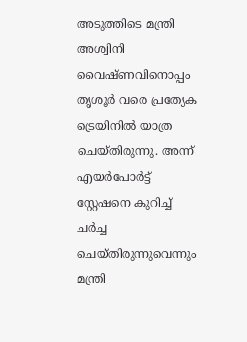അടുത്തിടെ മന്ത്രി അശ്വിനി വൈഷ്ണവിനൊപ്പം തൃശൂർ വരെ പ്രത്യേക ട്രെയിനില്‍ യാത്ര ചെയ്തിരുന്നു. അന്ന് എയർപോർട്ട് സ്റ്റേഷനെ കുറിച്ച്‌ ചർച്ച ചെയ്തിരുന്നുവെന്നും മന്ത്രി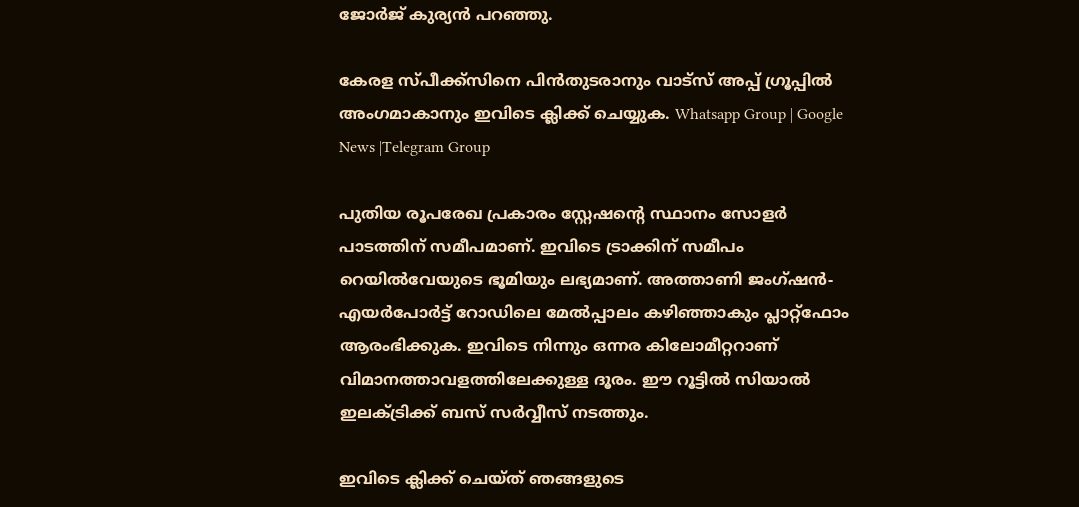ജോർജ് കുര്യൻ പറഞ്ഞു.

കേരള സ്പീക്ക്സിനെ പിൻതുടരാനും വാട്സ് അപ്പ് ഗ്രൂപ്പിൽ അംഗമാകാനും ഇവിടെ ക്ലിക്ക് ചെയ്യുക. Whatsapp Group | Google News |Telegram Group

പുതിയ രൂപരേഖ പ്രകാരം സ്റ്റേഷന്റെ സ്ഥാനം സോളർ പാടത്തിന് സമീപമാണ്. ഇവിടെ ട്രാക്കിന് സമീപം റെയില്‍വേയുടെ ഭൂമിയും ലഭ്യമാണ്. അത്താണി ജംഗ്ഷൻ- എയർപോർട്ട് റോഡിലെ മേല്‍പ്പാലം കഴിഞ്ഞാകും പ്ലാറ്റ്ഫോം ആരംഭിക്കുക. ഇവിടെ നിന്നും ഒന്നര കിലോമീറ്ററാണ് വിമാനത്താവളത്തിലേക്കുള്ള ദൂരം. ഈ റൂട്ടില്‍ സിയാല്‍ ഇലക്‌ട്രിക്ക് ബസ് സർവ്വീസ് നടത്തും.

ഇവിടെ ക്ലിക്ക് ചെയ്ത് ഞങ്ങളുടെ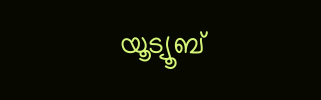യൂട്യൂബ്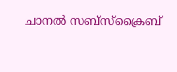ചാനൽ സബ്സ്ക്രൈബ്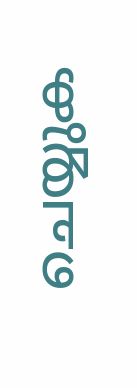ചെയ്യുക